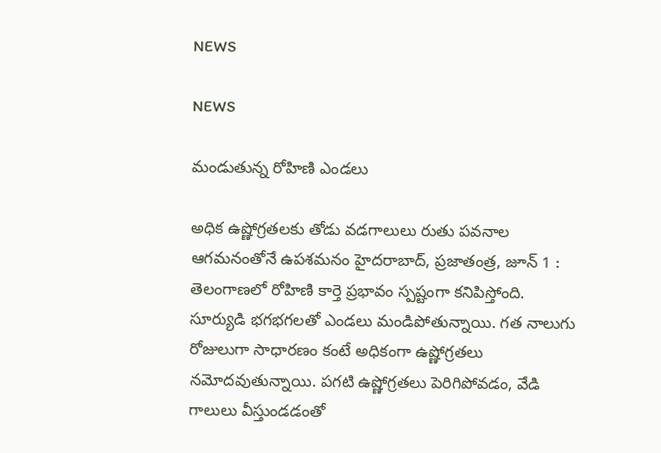NEWS

NEWS

మండుతున్న రోహిణి ఎండలు

అధిక ఉష్ణోగ్రతలకు తోడు వడగాలులు రుతు పవనాల ఆగమనంతోనే ఉపశమనం హైదరాబాద్‌, ప్రజాతంత్ర, జూన్‌ 1 : తెలంగాణలో రోహిణి కార్తె ప్రభావం స్పష్టంగా కనిపిస్తోంది. సూర్యుడి భగభగలతో ఎండలు మండిపోతున్నాయి. గత నాలుగు రోజులుగా సాధారణం కంటే అధికంగా ఉష్ణోగ్రతలు నమోదవుతున్నాయి. పగటి ఉష్ణోగ్రతలు పెరిగిపోవడం, వేడి గాలులు వీస్తుండడంతో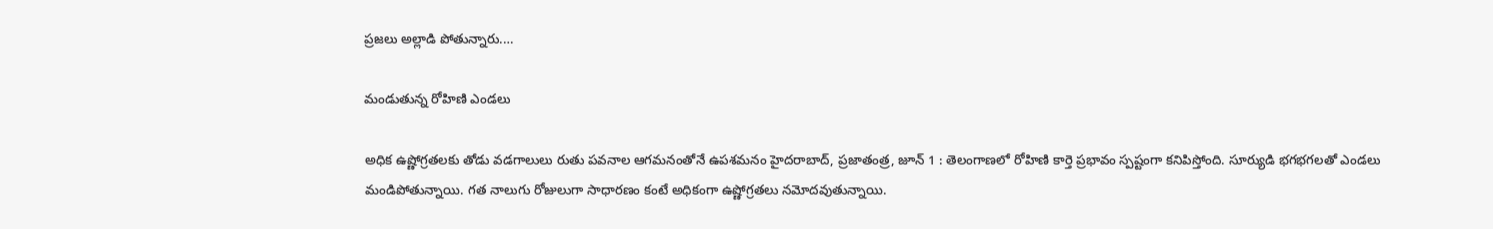ప్రజలు అల్లాడి పోతున్నారు.…

మండుతున్న రోహిణి ఎండలు

అధిక ఉష్ణోగ్రతలకు తోడు వడగాలులు రుతు పవనాల ఆగమనంతోనే ఉపశమనం హైదరాబాద్‌, ప్రజాతంత్ర, జూన్‌ 1 : తెలంగాణలో రోహిణి కార్తె ప్రభావం స్పష్టంగా కనిపిస్తోంది. సూర్యుడి భగభగలతో ఎండలు మండిపోతున్నాయి. గత నాలుగు రోజులుగా సాధారణం కంటే అధికంగా ఉష్ణోగ్రతలు నమోదవుతున్నాయి.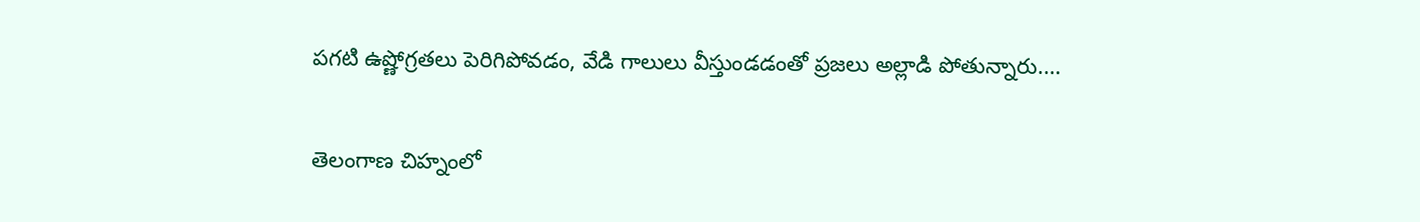పగటి ఉష్ణోగ్రతలు పెరిగిపోవడం, వేడి గాలులు వీస్తుండడంతో ప్రజలు అల్లాడి పోతున్నారు.…

తెలంగాణ చిహ్నంలో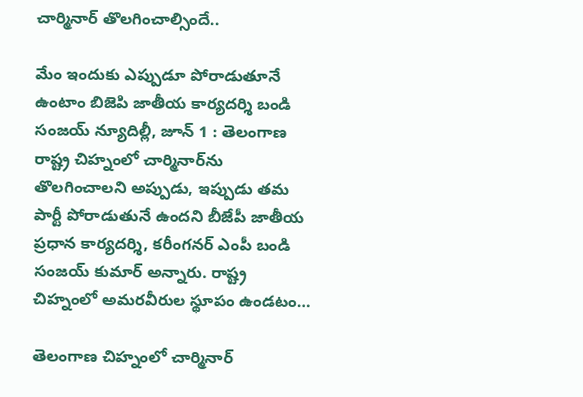చార్మినార్‌ తొలగించాల్సిందే..

మేం ఇందుకు ఎప్పుడూ పోరాడుతూనే ఉంటాం బిజెపి జాతీయ కార్యదర్శి బండి సంజయ్‌ న్యూదిల్లీ, జూన్‌ 1 : తెలంగాణ రాష్ట్ర చిహ్నంలో చార్మినార్‌ను తొలగించాలని అప్పుడు, ఇప్పుడు తమ పార్టీ పోరాడుతునే ఉందని బీజేపీ జాతీయ ప్రధాన కార్యదర్శి, కరీంగనర్‌ ఎంపీ బండి సంజయ్‌ కుమార్‌ అన్నారు. రాష్ట్ర చిహ్నంలో అమరవీరుల స్థూపం ఉండటం…

తెలంగాణ చిహ్నంలో చార్మినార్‌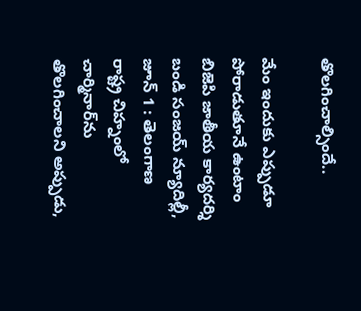తొలగించాల్సిందే..

మేం ఇందుకు ఎప్పుడూ పోరాడుతూనే ఉంటాం బిజెపి జాతీయ కార్యదర్శి బండి సంజయ్‌ న్యూదిల్లీ, జూన్‌ 1 : తెలంగాణ రాష్ట్ర చిహ్నంలో చార్మినార్‌ను తొలగించాలని అప్పుడు,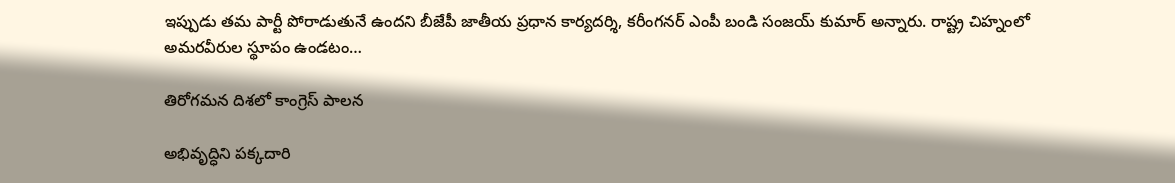ఇప్పుడు తమ పార్టీ పోరాడుతునే ఉందని బీజేపీ జాతీయ ప్రధాన కార్యదర్శి, కరీంగనర్‌ ఎంపీ బండి సంజయ్‌ కుమార్‌ అన్నారు. రాష్ట్ర చిహ్నంలో అమరవీరుల స్థూపం ఉండటం…

తిరోగమన దిశలో కాంగ్రెస్‌ పాలన

అభివృద్ధిని పక్కదారి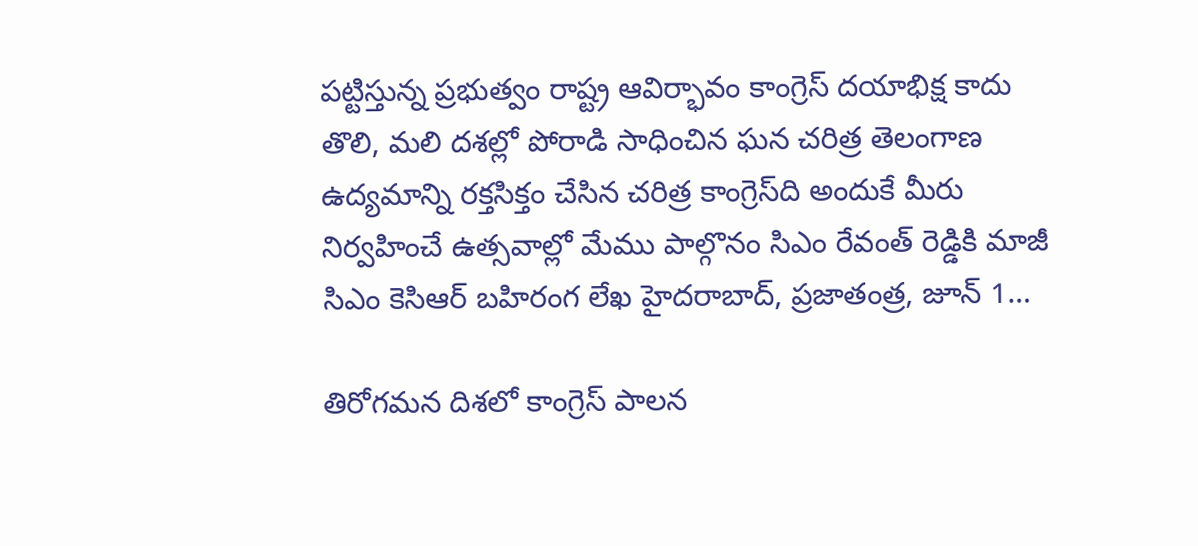పట్టిస్తున్న ప్రభుత్వం రాష్ట్ర ఆవిర్భావం కాంగ్రెస్‌ దయాభిక్ష కాదు తొలి, మలి దశల్లో పోరాడి సాధించిన ఘన చరిత్ర తెలంగాణ ఉద్యమాన్ని రక్తసిక్తం చేసిన చరిత్ర కాంగ్రెస్‌ది అందుకే మీరు నిర్వహించే ఉత్సవాల్లో మేము పాల్గొనం సిఎం రేవంత్‌ రెడ్డికి మాజీ సిఎం కెసిఆర్‌ బహిరంగ లేఖ హైదరాబాద్‌, ప్రజాతంత్ర, జూన్‌ 1…

తిరోగమన దిశలో కాంగ్రెస్‌ పాలన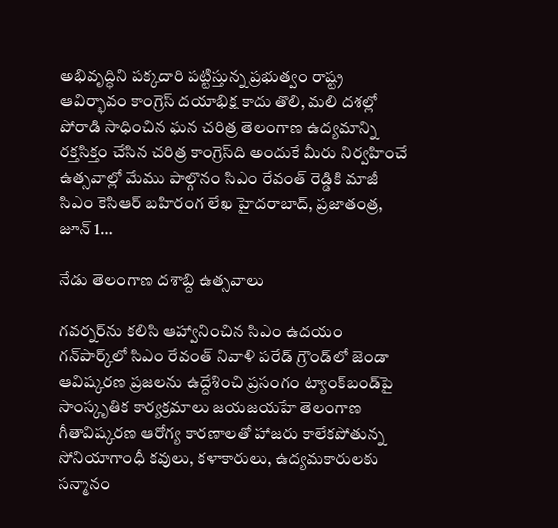అభివృద్ధిని పక్కదారి పట్టిస్తున్న ప్రభుత్వం రాష్ట్ర ఆవిర్భావం కాంగ్రెస్‌ దయాభిక్ష కాదు తొలి, మలి దశల్లో పోరాడి సాధించిన ఘన చరిత్ర తెలంగాణ ఉద్యమాన్ని రక్తసిక్తం చేసిన చరిత్ర కాంగ్రెస్‌ది అందుకే మీరు నిర్వహించే ఉత్సవాల్లో మేము పాల్గొనం సిఎం రేవంత్‌ రెడ్డికి మాజీ సిఎం కెసిఆర్‌ బహిరంగ లేఖ హైదరాబాద్‌, ప్రజాతంత్ర, జూన్‌ 1…

నేడు తెలంగాణ దశాబ్ది ఉత్సవాలు

గవర్నర్‌ను కలిసి ఆహ్వానించిన సిఎం ఉదయం గన్‌పార్క్‌లో సిఎం రేవంత్‌ నివాళి పరేడ్‌ గ్రౌండ్‌లో జెండా ఆవిష్కరణ ప్రజలను ఉద్దేశించి ప్రసంగం ట్యాంక్‌బండ్‌పై సాంస్కృతిక కార్యక్రమాలు జయజయహే తెలంగాణ గీతావిష్కరణ ఆరోగ్య కారణాలతో హాజరు కాలేకపోతున్న సోనియాగాంధీ కవులు, కళాకారులు, ఉద్యమకారులకు సన్మానం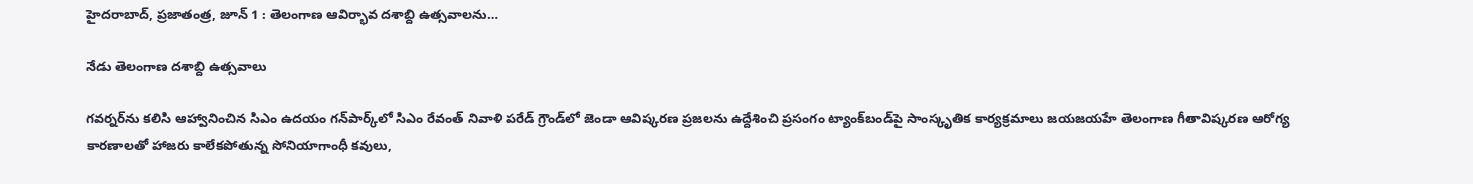హైదరాబాద్‌, ప్రజాతంత్ర, జూన్‌ 1 : తెలంగాణ ఆవిర్భావ దశాబ్ది ఉత్సవాలను…

నేడు తెలంగాణ దశాబ్ది ఉత్సవాలు

గవర్నర్‌ను కలిసి ఆహ్వానించిన సిఎం ఉదయం గన్‌పార్క్‌లో సిఎం రేవంత్‌ నివాళి పరేడ్‌ గ్రౌండ్‌లో జెండా ఆవిష్కరణ ప్రజలను ఉద్దేశించి ప్రసంగం ట్యాంక్‌బండ్‌పై సాంస్కృతిక కార్యక్రమాలు జయజయహే తెలంగాణ గీతావిష్కరణ ఆరోగ్య కారణాలతో హాజరు కాలేకపోతున్న సోనియాగాంధీ కవులు,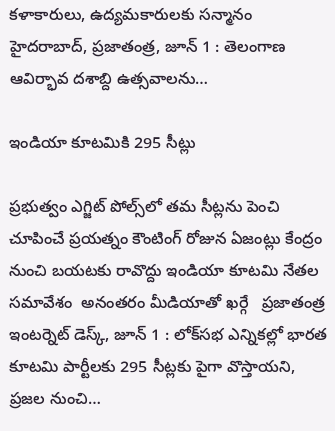కళాకారులు, ఉద్యమకారులకు సన్మానం హైదరాబాద్‌, ప్రజాతంత్ర, జూన్‌ 1 : తెలంగాణ ఆవిర్భావ దశాబ్ది ఉత్సవాలను…

ఇండియా కూటమికి 295 సీట్లు

ప్రభుత్వం ఎగ్జిట్‌ పోల్స్‌లో తమ సీట్లను పెంచి చూపించే ప్రయత్నం కౌంటింగ్‌ రోజున ఏజంట్లు కేంద్రం నుంచి బయటకు రావొద్దు ఇండియా కూటమి నేతల సమావేశం  అనంతరం మీడియాతో ఖర్గే   ప్రజాతంత్ర ఇంటర్నెట్‌ డెస్క్‌, జూన్‌ 1 : లోక్‌సభ ఎన్నికల్లో భారత కూటమి పార్టీలకు 295 సీట్లకు పైగా వొస్తాయని, ప్రజల నుంచి…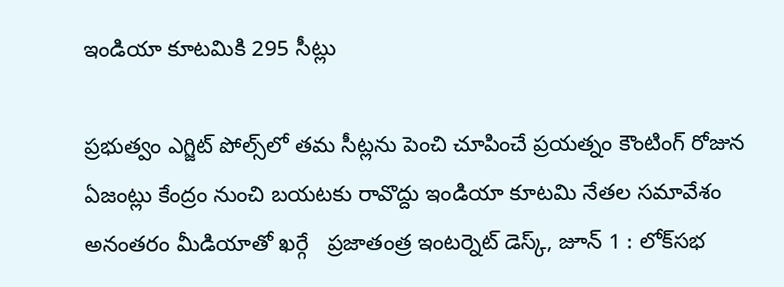ఇండియా కూటమికి 295 సీట్లు

ప్రభుత్వం ఎగ్జిట్‌ పోల్స్‌లో తమ సీట్లను పెంచి చూపించే ప్రయత్నం కౌంటింగ్‌ రోజున ఏజంట్లు కేంద్రం నుంచి బయటకు రావొద్దు ఇండియా కూటమి నేతల సమావేశం  అనంతరం మీడియాతో ఖర్గే   ప్రజాతంత్ర ఇంటర్నెట్‌ డెస్క్‌, జూన్‌ 1 : లోక్‌సభ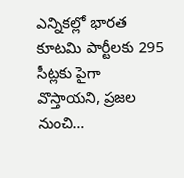ఎన్నికల్లో భారత కూటమి పార్టీలకు 295 సీట్లకు పైగా వొస్తాయని, ప్రజల నుంచి…